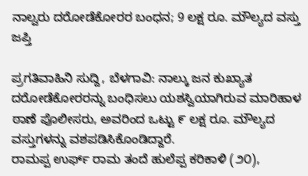ನಾಲ್ವರು ದರೋಡೆಕೋರರ ಬಂಧನ; 9 ಲಕ್ಷ ರೂ. ಮೌಲ್ಯದ ವಸ್ತು ಜಪ್ತಿ

ಪ್ರಗತಿವಾಹಿನಿ ಸುದ್ದಿ, ಬೆಳಗಾವಿ: ನಾಲ್ಕು ಜನ ಕುಖ್ಯಾತ ದರೋಡೆಕೋರರನ್ನು ಬಂಧಿಸಲು ಯಶಸ್ವಿಯಾಗಿರುವ ಮಾರಿಹಾಳ ಠಾಣೆ ಪೊಲೀಸರು, ಅವರಿಂದ ಒಟ್ಟು ೯ ಲಕ್ಷ ರೂ. ಮೌಲ್ಯದ ವಸ್ತುಗಳನ್ನು ವಶಪಡಿಸಿಕೊಂಡಿದ್ದಾರೆ.
ರಾಮಪ್ಪ ಉರ್ಫ್ ರಾಮ ತಂದೆ ಹುಲೆಪ್ಪ ಕರಿಕಾಳಿ (೨೦),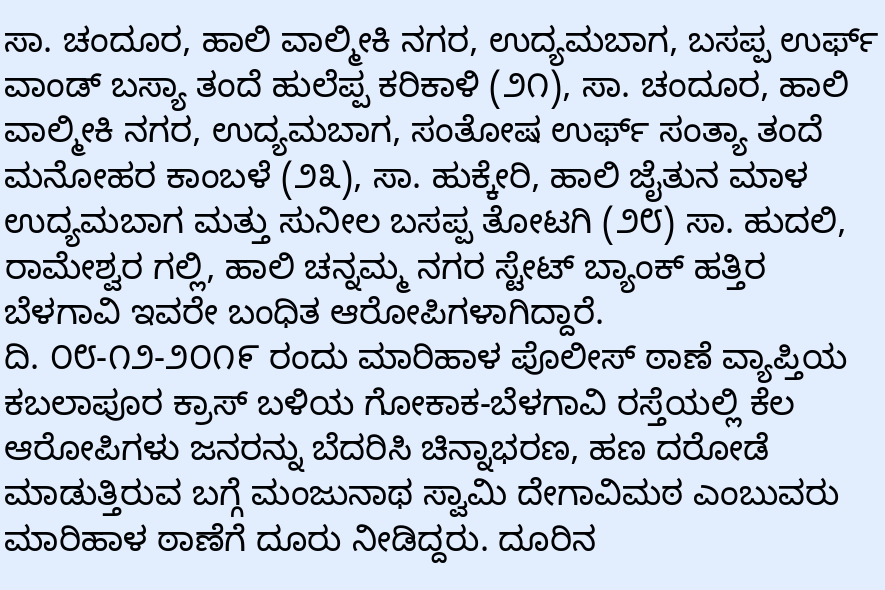ಸಾ. ಚಂದೂರ, ಹಾಲಿ ವಾಲ್ಮೀಕಿ ನಗರ, ಉದ್ಯಮಬಾಗ, ಬಸಪ್ಪ ಉರ್ಫ್ ವಾಂಡ್ ಬಸ್ಯಾ ತಂದೆ ಹುಲೆಪ್ಪ ಕರಿಕಾಳಿ (೨೧), ಸಾ. ಚಂದೂರ, ಹಾಲಿ ವಾಲ್ಮೀಕಿ ನಗರ, ಉದ್ಯಮಬಾಗ, ಸಂತೋಷ ಉರ್ಫ್ ಸಂತ್ಯಾ ತಂದೆ ಮನೋಹರ ಕಾಂಬಳೆ (೨೩), ಸಾ. ಹುಕ್ಕೇರಿ, ಹಾಲಿ ಜೈತುನ ಮಾಳ ಉದ್ಯಮಬಾಗ ಮತ್ತು ಸುನೀಲ ಬಸಪ್ಪ ತೋಟಗಿ (೨೮) ಸಾ. ಹುದಲಿ, ರಾಮೇಶ್ವರ ಗಲ್ಲಿ, ಹಾಲಿ ಚನ್ನಮ್ಮ ನಗರ ಸ್ಟೇಟ್ ಬ್ಯಾಂಕ್ ಹತ್ತಿರ ಬೆಳಗಾವಿ ಇವರೇ ಬಂಧಿತ ಆರೋಪಿಗಳಾಗಿದ್ದಾರೆ.
ದಿ. ೦೮-೧೨-೨೦೧೯ ರಂದು ಮಾರಿಹಾಳ ಪೊಲೀಸ್ ಠಾಣೆ ವ್ಯಾಪ್ತಿಯ ಕಬಲಾಪೂರ ಕ್ರಾಸ್ ಬಳಿಯ ಗೋಕಾಕ-ಬೆಳಗಾವಿ ರಸ್ತೆಯಲ್ಲಿ ಕೆಲ ಆರೋಪಿಗಳು ಜನರನ್ನು ಬೆದರಿಸಿ ಚಿನ್ನಾಭರಣ, ಹಣ ದರೋಡೆ ಮಾಡುತ್ತಿರುವ ಬಗ್ಗೆ ಮಂಜುನಾಥ ಸ್ವಾಮಿ ದೇಗಾವಿಮಠ ಎಂಬುವರು ಮಾರಿಹಾಳ ಠಾಣೆಗೆ ದೂರು ನೀಡಿದ್ದರು. ದೂರಿನ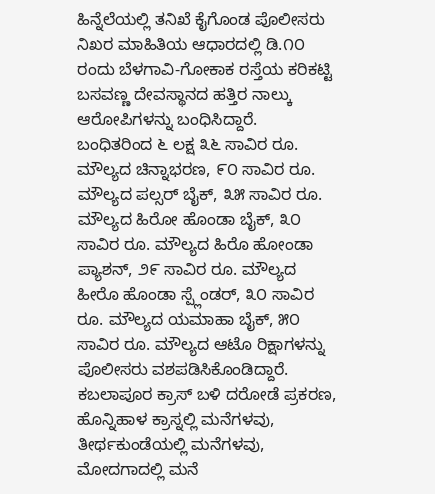ಹಿನ್ನೆಲೆಯಲ್ಲಿ ತನಿಖೆ ಕೈಗೊಂಡ ಪೊಲೀಸರು ನಿಖರ ಮಾಹಿತಿಯ ಆಧಾರದಲ್ಲಿ ಡಿ.೧೦ ರಂದು ಬೆಳಗಾವಿ-ಗೋಕಾಕ ರಸ್ತೆಯ ಕರಿಕಟ್ಟಿ ಬಸವಣ್ಣ ದೇವಸ್ಥಾನದ ಹತ್ತಿರ ನಾಲ್ಕು ಆರೋಪಿಗಳನ್ನು ಬಂಧಿಸಿದ್ದಾರೆ.
ಬಂಧಿತರಿಂದ ೬ ಲಕ್ಷ ೩೬ ಸಾವಿರ ರೂ. ಮೌಲ್ಯದ ಚಿನ್ನಾಭರಣ, ೯೦ ಸಾವಿರ ರೂ. ಮೌಲ್ಯದ ಪಲ್ಸರ್ ಬೈಕ್, ೩೫ ಸಾವಿರ ರೂ. ಮೌಲ್ಯದ ಹಿರೋ ಹೊಂಡಾ ಬೈಕ್, ೩೦ ಸಾವಿರ ರೂ. ಮೌಲ್ಯದ ಹಿರೊ ಹೋಂಡಾ ಪ್ಯಾಶನ್, ೨೯ ಸಾವಿರ ರೂ. ಮೌಲ್ಯದ ಹೀರೊ ಹೊಂಡಾ ಸ್ಪ್ಲೆಂಡರ್, ೩೦ ಸಾವಿರ ರೂ. ಮೌಲ್ಯದ ಯಮಾಹಾ ಬೈಕ್, ೫೦ ಸಾವಿರ ರೂ. ಮೌಲ್ಯದ ಆಟೊ ರಿಕ್ಷಾಗಳನ್ನು ಪೊಲೀಸರು ವಶಪಡಿಸಿಕೊಂಡಿದ್ದಾರೆ.
ಕಬಲಾಪೂರ ಕ್ರಾಸ್ ಬಳಿ ದರೋಡೆ ಪ್ರಕರಣ, ಹೊನ್ನಿಹಾಳ ಕ್ರಾಸ್ನಲ್ಲಿ ಮನೆಗಳವು, ತೀರ್ಥಕುಂಡೆಯಲ್ಲಿ ಮನೆಗಳವು, ಮೋದಗಾದಲ್ಲಿ ಮನೆ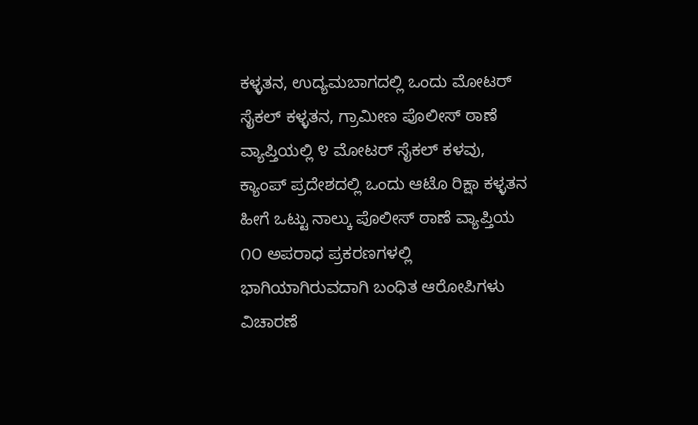ಕಳ್ಳತನ, ಉದ್ಯಮಬಾಗದಲ್ಲಿ ಒಂದು ಮೋಟರ್ ಸೈಕಲ್ ಕಳ್ಳತನ, ಗ್ರಾಮೀಣ ಪೊಲೀಸ್ ಠಾಣೆ ವ್ಯಾಪ್ತಿಯಲ್ಲಿ ೪ ಮೋಟರ್ ಸೈಕಲ್ ಕಳವು, ಕ್ಯಾಂಪ್ ಪ್ರದೇಶದಲ್ಲಿ ಒಂದು ಆಟೊ ರಿಕ್ಷಾ ಕಳ್ಳತನ ಹೀಗೆ ಒಟ್ಟು ನಾಲ್ಕು ಪೊಲೀಸ್ ಠಾಣೆ ವ್ಯಾಪ್ತಿಯ ೧೦ ಅಪರಾಧ ಪ್ರಕರಣಗಳಲ್ಲಿ ಭಾಗಿಯಾಗಿರುವದಾಗಿ ಬಂಧಿತ ಆರೋಪಿಗಳು ವಿಚಾರಣೆ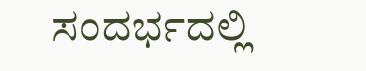ಸಂದರ್ಭದಲ್ಲಿ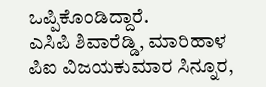ಒಪ್ಪಿಕೊಂಡಿದ್ದಾರೆ.
ಎಸಿಪಿ ಶಿವಾರೆಡ್ಡಿ, ಮಾರಿಹಾಳ ಪಿಐ ವಿಜಯಕುಮಾರ ಸಿನ್ನೂರ,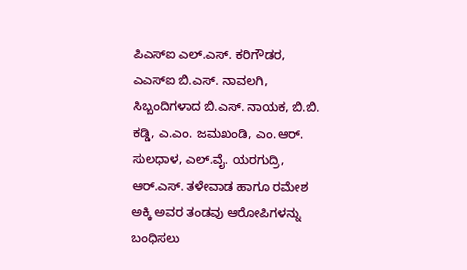ಪಿಎಸ್ಐ ಎಲ್.ಎಸ್. ಕರಿಗೌಡರ, ಎಎಸ್ಐ ಬಿ.ಎಸ್. ನಾವಲಗಿ, ಸಿಬ್ಬಂದಿಗಳಾದ ಬಿ.ಎಸ್. ನಾಯಕ, ಬಿ.ಬಿ. ಕಡ್ಡಿ, ಎ.ಎಂ. ಜಮಖಂಡಿ, ಎಂ.ಆರ್. ಸುಲಧಾಳ, ಎಲ್.ವೈ. ಯರಗುದ್ರಿ, ಆರ್.ಎಸ್. ತಳೇವಾಡ ಹಾಗೂ ರಮೇಶ ಅಕ್ಕಿ ಅವರ ತಂಡವು ಆರೋಪಿಗಳನ್ನು ಬಂಧಿಸಲು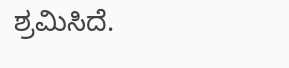ಶ್ರಮಿಸಿದೆ.